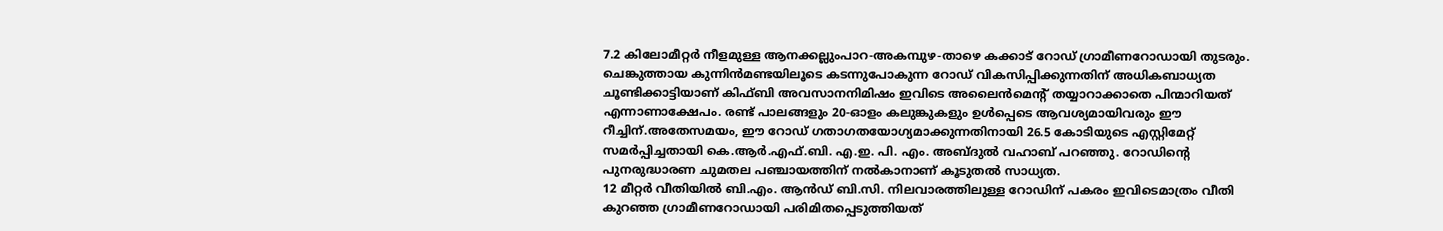7.2 കിലോമീറ്റർ നീളമുള്ള ആനക്കല്ലുംപാറ-അകമ്പുഴ-താഴെ കക്കാട് റോഡ് ഗ്രാമീണറോഡായി തുടരും.
ചെങ്കുത്തായ കുന്നിൻമണ്ടയിലൂടെ കടന്നുപോകുന്ന റോഡ് വികസിപ്പിക്കുന്നതിന് അധികബാധ്യത ചൂണ്ടിക്കാട്ടിയാണ് കിഫ്ബി അവസാനനിമിഷം ഇവിടെ അലൈൻമെന്റ് തയ്യാറാക്കാതെ പിന്മാറിയത് എന്നാണാക്ഷേപം. രണ്ട് പാലങ്ങളും 20-ഓളം കലുങ്കുകളും ഉൾപ്പെടെ ആവശ്യമായിവരും ഈ റീച്ചിന്.അതേസമയം, ഈ റോഡ് ഗതാഗതയോഗ്യമാക്കുന്നതിനായി 26.5 കോടിയുടെ എസ്റ്റിമേറ്റ് സമർപ്പിച്ചതായി കെ.ആർ.എഫ്.ബി. എ.ഇ. പി. എം. അബ്ദുൽ വഹാബ് പറഞ്ഞു. റോഡിന്റെ പുനരുദ്ധാരണ ചുമതല പഞ്ചായത്തിന് നൽകാനാണ് കൂടുതൽ സാധ്യത.
12 മീറ്റർ വീതിയിൽ ബി.എം. ആൻഡ് ബി.സി. നിലവാരത്തിലുള്ള റോഡിന് പകരം ഇവിടെമാത്രം വീതി കുറഞ്ഞ ഗ്രാമീണറോഡായി പരിമിതപ്പെടുത്തിയത്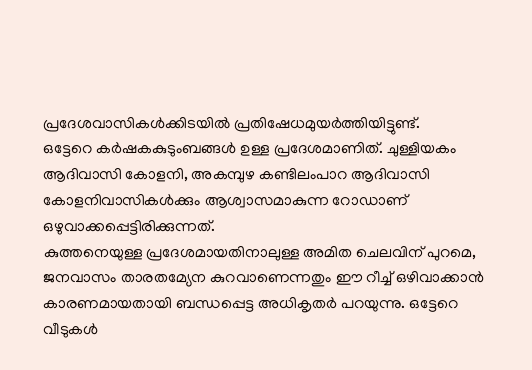പ്രദേശവാസികൾക്കിടയിൽ പ്രതിഷേധമുയർത്തിയിട്ടുണ്ട്.
ഒട്ടേറെ കർഷകകുടുംബങ്ങൾ ഉള്ള പ്രദേശമാണിത്. ചുള്ളിയകം ആദിവാസി കോളനി, അകമ്പുഴ കണ്ടിലംപാറ ആദിവാസി കോളനിവാസികൾക്കും ആശ്വാസമാകുന്ന റോഡാണ് ഒഴുവാക്കപ്പെട്ടിരിക്കുന്നത്.
കുത്തനെയുള്ള പ്രദേശമായതിനാലുള്ള അമിത ചെലവിന് പുറമെ, ജനവാസം താരതമ്യേന കുറവാണെന്നതും ഈ റീച്ച് ഒഴിവാക്കാൻ കാരണമായതായി ബന്ധപ്പെട്ട അധികൃതർ പറയുന്നു. ഒട്ടേറെ വീടുകൾ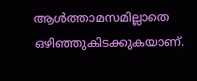ആൾത്താമസമില്ലാതെ ഒഴിഞ്ഞുകിടക്കുകയാണ്.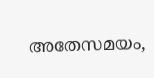അതേസമയം,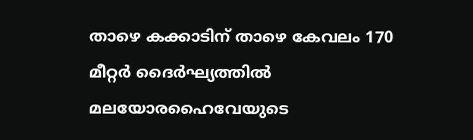താഴെ കക്കാടിന് താഴെ കേവലം 170 മീറ്റർ ദൈർഘ്യത്തിൽ മലയോരഹൈവേയുടെ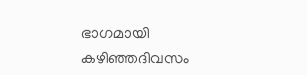ഭാഗമായി കഴിഞ്ഞദിവസം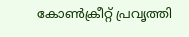കോൺക്രീറ്റ് പ്രവൃത്തി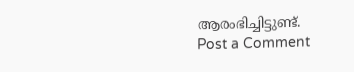ആരംഭിച്ചിട്ടുണ്ട്.
Post a Comment